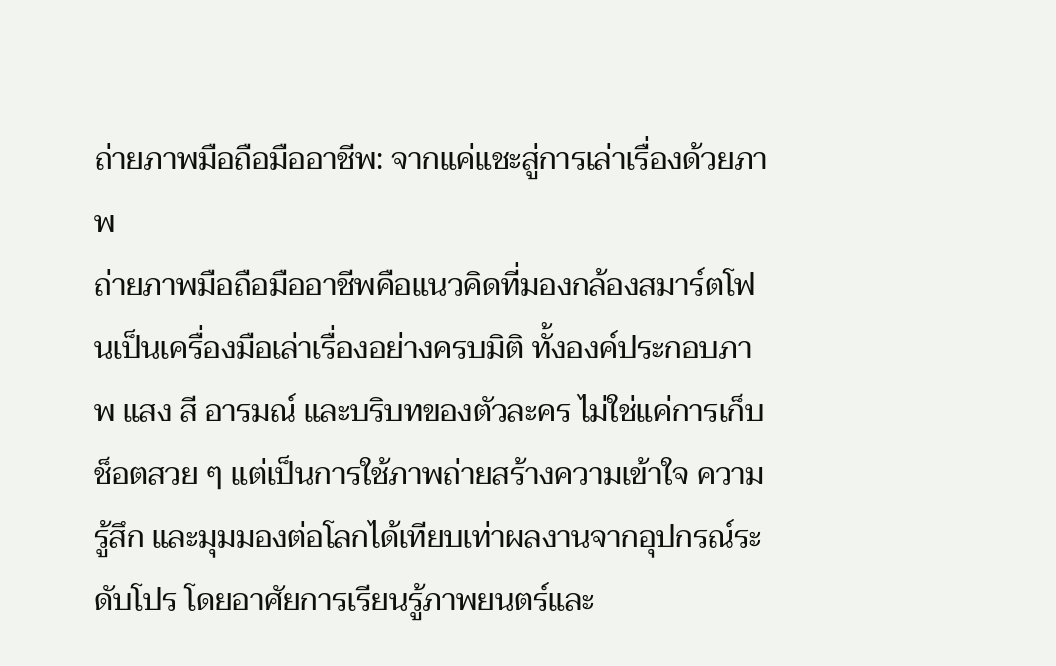ถ่ายภาพมือถือมืออาชีพ: จากแค่แชะสู่การเล่าเรื่องด้วยภาพ
ถ่ายภาพมือถือมืออาชีพคือแนวคิดที่มองกล้องสมาร์ตโฟนเป็นเครื่องมือเล่าเรื่องอย่างครบมิติ ทั้งองค์ประกอบภาพ แสง สี อารมณ์ และบริบทของตัวละคร ไม่ใช่แค่การเก็บช็อตสวย ๆ แต่เป็นการใช้ภาพถ่ายสร้างความเข้าใจ ความรู้สึก และมุมมองต่อโลกได้เทียบเท่าผลงานจากอุปกรณ์ระดับโปร โดยอาศัยการเรียนรู้ภาพยนตร์และ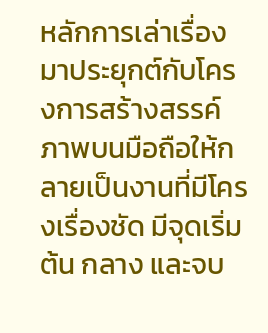หลักการเล่าเรื่องมาประยุกต์กับโครงการสร้างสรรค์ภาพบนมือถือให้กลายเป็นงานที่มีโครงเรื่องชัด มีจุดเริ่มต้น กลาง และจบ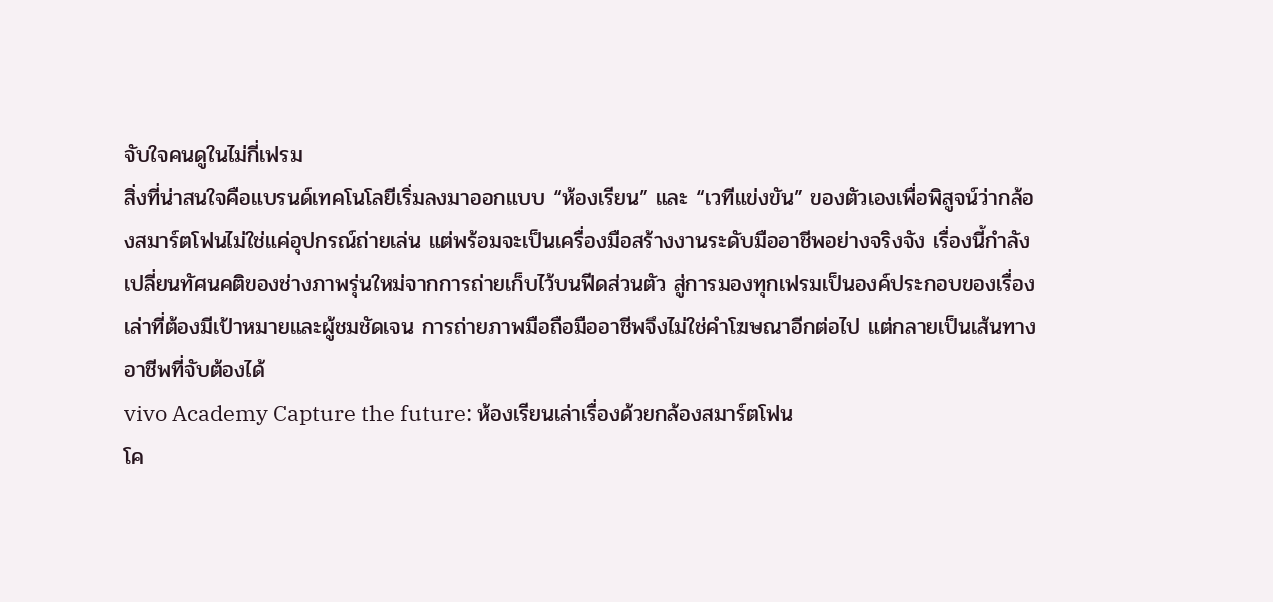จับใจคนดูในไม่กี่เฟรม
สิ่งที่น่าสนใจคือแบรนด์เทคโนโลยีเริ่มลงมาออกแบบ “ห้องเรียน” และ “เวทีแข่งขัน” ของตัวเองเพื่อพิสูจน์ว่ากล้องสมาร์ตโฟนไม่ใช่แค่อุปกรณ์ถ่ายเล่น แต่พร้อมจะเป็นเครื่องมือสร้างงานระดับมืออาชีพอย่างจริงจัง เรื่องนี้กำลังเปลี่ยนทัศนคติของช่างภาพรุ่นใหม่จากการถ่ายเก็บไว้บนฟีดส่วนตัว สู่การมองทุกเฟรมเป็นองค์ประกอบของเรื่องเล่าที่ต้องมีเป้าหมายและผู้ชมชัดเจน การถ่ายภาพมือถือมืออาชีพจึงไม่ใช่คำโฆษณาอีกต่อไป แต่กลายเป็นเส้นทางอาชีพที่จับต้องได้
vivo Academy Capture the future: ห้องเรียนเล่าเรื่องด้วยกล้องสมาร์ตโฟน
โค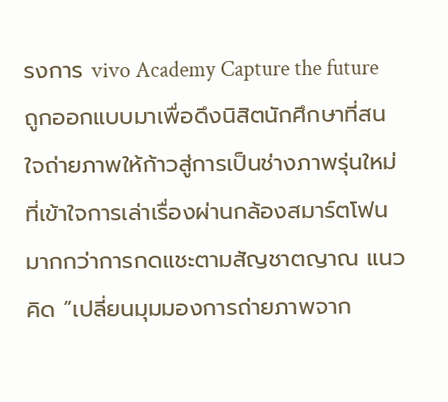รงการ vivo Academy Capture the future ถูกออกแบบมาเพื่อดึงนิสิตนักศึกษาที่สนใจถ่ายภาพให้ก้าวสู่การเป็นช่างภาพรุ่นใหม่ที่เข้าใจการเล่าเรื่องผ่านกล้องสมาร์ตโฟนมากกว่าการกดแชะตามสัญชาตญาณ แนวคิด “เปลี่ยนมุมมองการถ่ายภาพจาก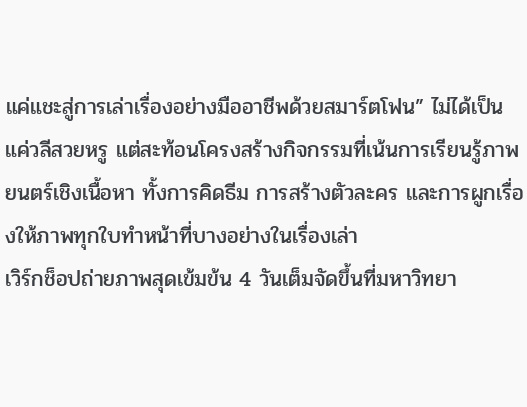แค่แชะสู่การเล่าเรื่องอย่างมืออาชีพด้วยสมาร์ตโฟน” ไม่ได้เป็นแค่วลีสวยหรู แต่สะท้อนโครงสร้างกิจกรรมที่เน้นการเรียนรู้ภาพยนตร์เชิงเนื้อหา ทั้งการคิดธีม การสร้างตัวละคร และการผูกเรื่องให้ภาพทุกใบทำหน้าที่บางอย่างในเรื่องเล่า
เวิร์กช็อปถ่ายภาพสุดเข้มข้น 4 วันเต็มจัดขึ้นที่มหาวิทยา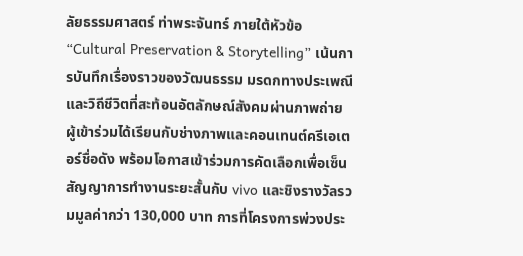ลัยธรรมศาสตร์ ท่าพระจันทร์ ภายใต้หัวข้อ “Cultural Preservation & Storytelling” เน้นการบันทึกเรื่องราวของวัฒนธรรม มรดกทางประเพณี และวิถีชีวิตที่สะท้อนอัตลักษณ์สังคมผ่านภาพถ่าย ผู้เข้าร่วมได้เรียนกับช่างภาพและคอนเทนต์ครีเอเตอร์ชื่อดัง พร้อมโอกาสเข้าร่วมการคัดเลือกเพื่อเซ็นสัญญาการทำงานระยะสั้นกับ vivo และชิงรางวัลรวมมูลค่ากว่า 130,000 บาท การที่โครงการพ่วงประ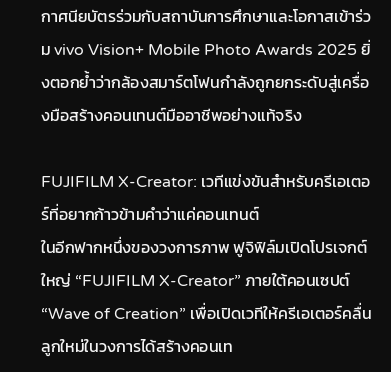กาศนียบัตรร่วมกับสถาบันการศึกษาและโอกาสเข้าร่วม vivo Vision+ Mobile Photo Awards 2025 ยิ่งตอกย้ำว่ากล้องสมาร์ตโฟนกำลังถูกยกระดับสู่เครื่องมือสร้างคอนเทนต์มืออาชีพอย่างแท้จริง

FUJIFILM X-Creator: เวทีแข่งขันสำหรับครีเอเตอร์ที่อยากก้าวข้ามคำว่าแค่คอนเทนต์
ในอีกฟากหนึ่งของวงการภาพ ฟูจิฟิล์มเปิดโปรเจกต์ใหญ่ “FUJIFILM X-Creator” ภายใต้คอนเซปต์ “Wave of Creation” เพื่อเปิดเวทีให้ครีเอเตอร์คลื่นลูกใหม่ในวงการได้สร้างคอนเท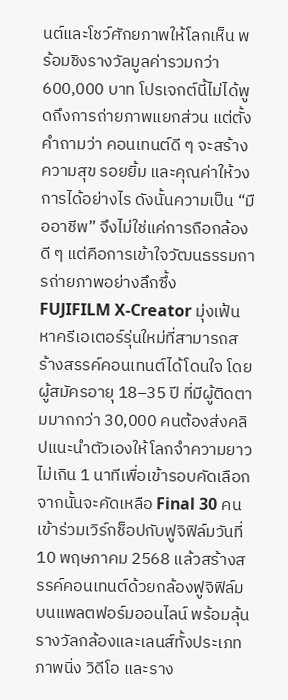นต์และโชว์ศักยภาพให้โลกเห็น พร้อมชิงรางวัลมูลค่ารวมกว่า 600,000 บาท โปรเจกต์นี้ไม่ได้พูดถึงการถ่ายภาพแยกส่วน แต่ตั้งคำถามว่า คอนเทนต์ดี ๆ จะสร้างความสุข รอยยิ้ม และคุณค่าให้วงการได้อย่างไร ดังนั้นความเป็น “มืออาชีพ” จึงไม่ใช่แค่การถือกล้องดี ๆ แต่คือการเข้าใจวัฒนธรรมการถ่ายภาพอย่างลึกซึ้ง
FUJIFILM X-Creator มุ่งเฟ้นหาครีเอเตอร์รุ่นใหม่ที่สามารถสร้างสรรค์คอนเทนต์ได้โดนใจ โดยผู้สมัครอายุ 18–35 ปี ที่มีผู้ติดตามมากกว่า 30,000 คนต้องส่งคลิปแนะนำตัวเองให้โลกจำความยาวไม่เกิน 1 นาทีเพื่อเข้ารอบคัดเลือก จากนั้นจะคัดเหลือ Final 30 คน เข้าร่วมเวิร์กช็อปกับฟูจิฟิล์มวันที่ 10 พฤษภาคม 2568 แล้วสร้างสรรค์คอนเทนต์ด้วยกล้องฟูจิฟิล์มบนแพลตฟอร์มออนไลน์ พร้อมลุ้นรางวัลกล้องและเลนส์ทั้งประเภทภาพนิ่ง วิดีโอ และราง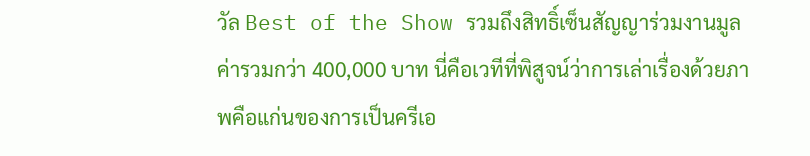วัล Best of the Show รวมถึงสิทธิ์เซ็นสัญญาร่วมงานมูลค่ารวมกว่า 400,000 บาท นี่คือเวทีที่พิสูจน์ว่าการเล่าเรื่องด้วยภาพคือแก่นของการเป็นครีเอ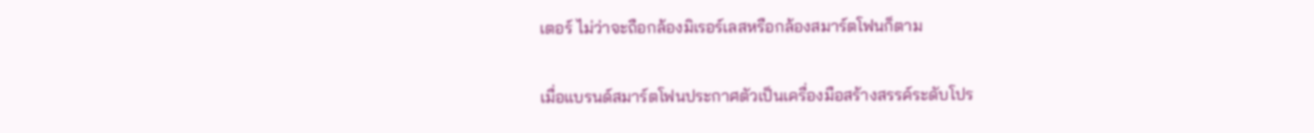เตอร์ ไม่ว่าจะถือกล้องมิเรอร์เลสหรือกล้องสมาร์ตโฟนก็ตาม

เมื่อแบรนด์สมาร์ตโฟนประกาศตัวเป็นเครื่องมือสร้างสรรค์ระดับโปร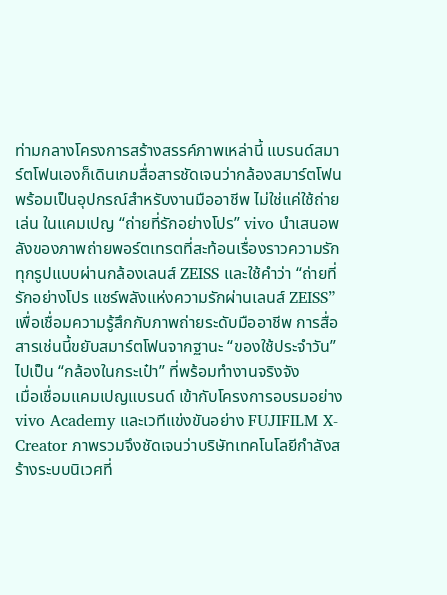ท่ามกลางโครงการสร้างสรรค์ภาพเหล่านี้ แบรนด์สมาร์ตโฟนเองก็เดินเกมสื่อสารชัดเจนว่ากล้องสมาร์ตโฟนพร้อมเป็นอุปกรณ์สำหรับงานมืออาชีพ ไม่ใช่แค่ใช้ถ่ายเล่น ในแคมเปญ “ถ่ายที่รักอย่างโปร” vivo นำเสนอพลังของภาพถ่ายพอร์ตเทรตที่สะท้อนเรื่องราวความรักทุกรูปแบบผ่านกล้องเลนส์ ZEISS และใช้คำว่า “ถ่ายที่รักอย่างโปร แชร์พลังแห่งความรักผ่านเลนส์ ZEISS” เพื่อเชื่อมความรู้สึกกับภาพถ่ายระดับมืออาชีพ การสื่อสารเช่นนี้ขยับสมาร์ตโฟนจากฐานะ “ของใช้ประจำวัน” ไปเป็น “กล้องในกระเป๋า” ที่พร้อมทำงานจริงจัง
เมื่อเชื่อมแคมเปญแบรนด์ เข้ากับโครงการอบรมอย่าง vivo Academy และเวทีแข่งขันอย่าง FUJIFILM X-Creator ภาพรวมจึงชัดเจนว่าบริษัทเทคโนโลยีกำลังสร้างระบบนิเวศที่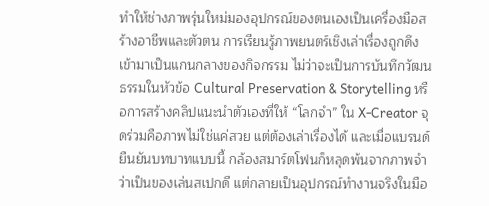ทำให้ช่างภาพรุ่นใหม่มองอุปกรณ์ของตนเองเป็นเครื่องมือสร้างอาชีพและตัวตน การเรียนรู้ภาพยนตร์เชิงเล่าเรื่องถูกดึงเข้ามาเป็นแกนกลางของกิจกรรม ไม่ว่าจะเป็นการบันทึกวัฒนธรรมในหัวข้อ Cultural Preservation & Storytelling หรือการสร้างคลิปแนะนำตัวเองที่ให้ “โลกจำ” ใน X-Creator จุดร่วมคือภาพไม่ใช่แค่สวย แต่ต้องเล่าเรื่องได้ และเมื่อแบรนด์ยืนยันบทบาทแบบนี้ กล้องสมาร์ตโฟนก็หลุดพ้นจากภาพจำว่าเป็นของเล่นสเปกดี แต่กลายเป็นอุปกรณ์ทำงานจริงในมือ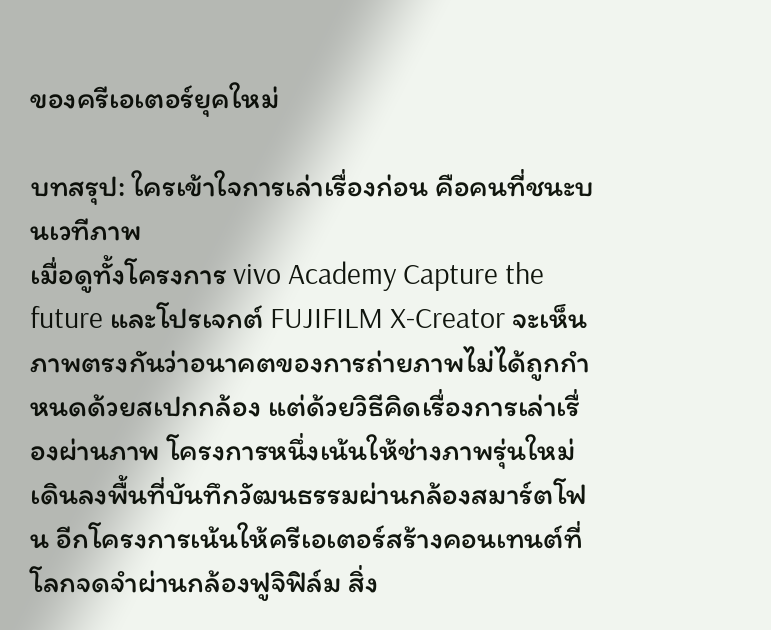ของครีเอเตอร์ยุคใหม่

บทสรุป: ใครเข้าใจการเล่าเรื่องก่อน คือคนที่ชนะบนเวทีภาพ
เมื่อดูทั้งโครงการ vivo Academy Capture the future และโปรเจกต์ FUJIFILM X-Creator จะเห็นภาพตรงกันว่าอนาคตของการถ่ายภาพไม่ได้ถูกกำหนดด้วยสเปกกล้อง แต่ด้วยวิธีคิดเรื่องการเล่าเรื่องผ่านภาพ โครงการหนึ่งเน้นให้ช่างภาพรุ่นใหม่เดินลงพื้นที่บันทึกวัฒนธรรมผ่านกล้องสมาร์ตโฟน อีกโครงการเน้นให้ครีเอเตอร์สร้างคอนเทนต์ที่โลกจดจำผ่านกล้องฟูจิฟิล์ม สิ่ง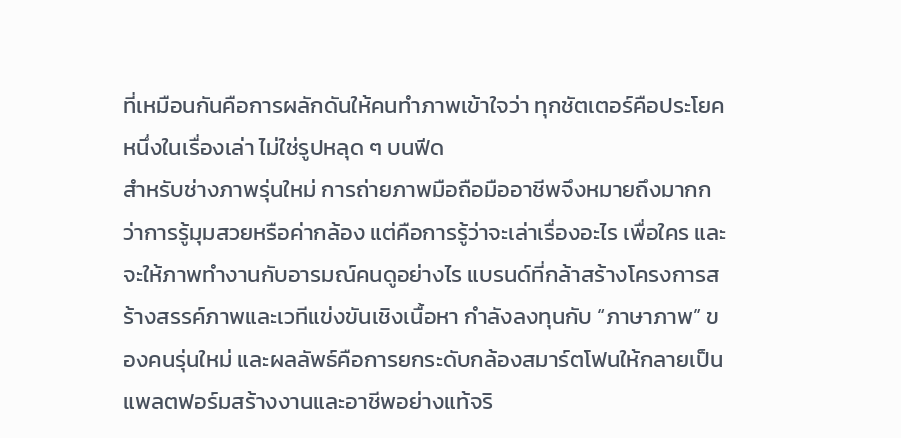ที่เหมือนกันคือการผลักดันให้คนทำภาพเข้าใจว่า ทุกชัตเตอร์คือประโยคหนึ่งในเรื่องเล่า ไม่ใช่รูปหลุด ๆ บนฟีด
สำหรับช่างภาพรุ่นใหม่ การถ่ายภาพมือถือมืออาชีพจึงหมายถึงมากกว่าการรู้มุมสวยหรือค่ากล้อง แต่คือการรู้ว่าจะเล่าเรื่องอะไร เพื่อใคร และจะให้ภาพทำงานกับอารมณ์คนดูอย่างไร แบรนด์ที่กล้าสร้างโครงการสร้างสรรค์ภาพและเวทีแข่งขันเชิงเนื้อหา กำลังลงทุนกับ “ภาษาภาพ” ของคนรุ่นใหม่ และผลลัพธ์คือการยกระดับกล้องสมาร์ตโฟนให้กลายเป็นแพลตฟอร์มสร้างงานและอาชีพอย่างแท้จริ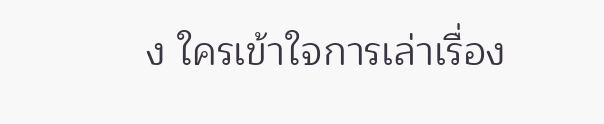ง ใครเข้าใจการเล่าเรื่อง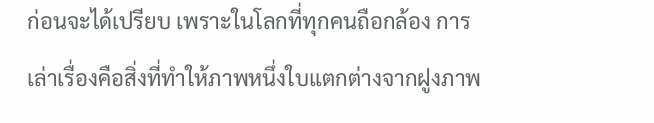ก่อนจะได้เปรียบ เพราะในโลกที่ทุกคนถือกล้อง การเล่าเรื่องคือสิ่งที่ทำให้ภาพหนึ่งใบแตกต่างจากฝูงภาพ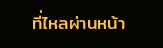ที่ไหลผ่านหน้า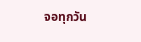จอทุกวัน